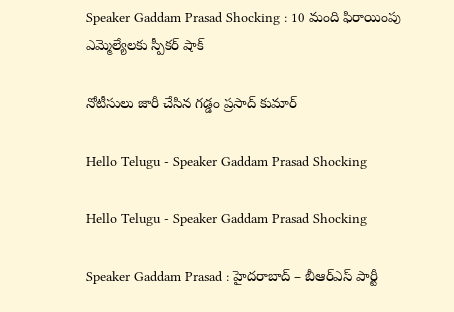Speaker Gaddam Prasad Shocking : 10 మంది ఫిరాయింపు ఎమ్మెల్యేల‌కు స్పీక‌ర్ షాక్

నోటీసులు జారీ చేసిన గ‌డ్డం ప్ర‌సాద్ కుమార్

Hello Telugu - Speaker Gaddam Prasad Shocking

Hello Telugu - Speaker Gaddam Prasad Shocking

Speaker Gaddam Prasad : హైద‌రాబాద్ – బీఆర్ఎస్ పార్టీ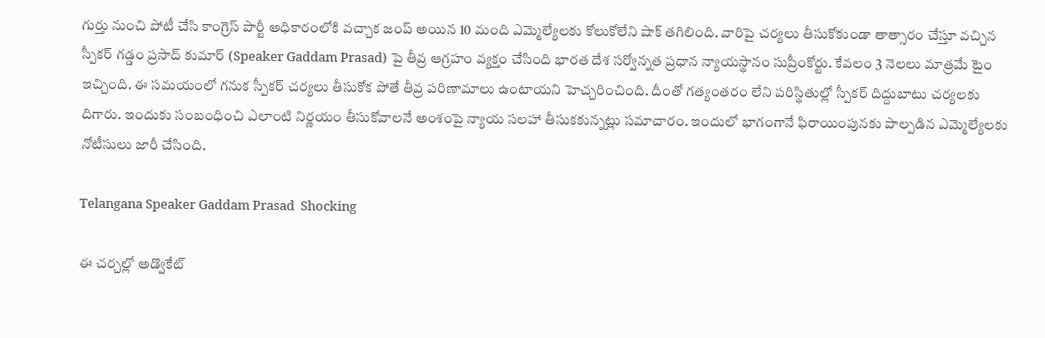గుర్తు నుంచి పోటీ చేసి కాంగ్రెస్ పార్టీ అధికారంలోకి వ‌చ్చాక జంప్ అయిన 10 మంది ఎమ్మెల్యేల‌కు కోలుకోలేని షాక్ త‌గిలింది. వారిపై చ‌ర్య‌లు తీసుకోకుండా తాత్సారం చేస్తూ వ‌చ్చిన స్పీక‌ర్ గ‌డ్డం ప్ర‌సాద్ కుమార్ (Speaker Gaddam Prasad) పై తీవ్ర ఆగ్ర‌హం వ్య‌క్తం చేసింది భార‌త దేశ స‌ర్వోన్న‌త ప్ర‌ధాన న్యాయ‌స్థానం సుప్రీంకోర్టు. కేవ‌లం 3 నెల‌లు మాత్ర‌మే టైం ఇచ్చింది. ఈ స‌మ‌యంలో గ‌నుక స్పీక‌ర్ చ‌ర్య‌లు తీసుకోక పోతే తీవ్ర ప‌రిణామాలు ఉంటాయ‌ని హెచ్చ‌రించింది. దీంతో గ‌త్యంత‌రం లేని ప‌రిస్థితుల్లో స్పీక‌ర్ దిద్దుబాటు చ‌ర్య‌ల‌కు దిగారు. ఇందుకు సంబంధించి ఎలాంటి నిర్ణ‌యం తీసుకోవాల‌నే అంశంపై న్యాయ స‌ల‌హా తీసుక‌కున్న‌ట్లు స‌మాచారం. ఇందులో భాగంగానే ఫిరాయింపున‌కు పాల్ప‌డిన ఎమ్మెల్యేలకు నోటీసులు జారీ చేసింది.

Telangana Speaker Gaddam Prasad  Shocking

ఈ చ‌ర్చ‌ల్లో అడ్వొకేట్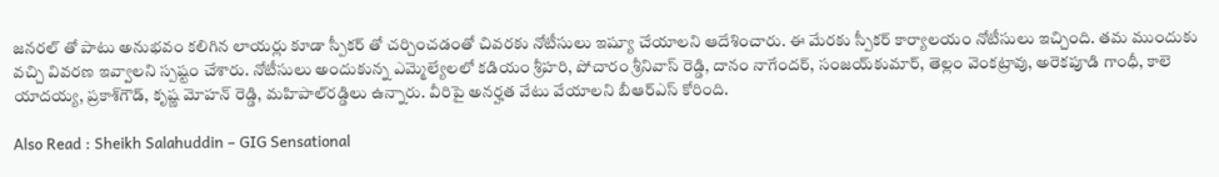జ‌న‌ర‌ల్ తో పాటు అనుభ‌వం క‌లిగిన లాయ‌ర్లు కూడా స్పీక‌ర్ తో చ‌ర్చించ‌డంతో చివ‌ర‌కు నోటీసులు ఇష్యూ చేయాల‌ని ఆదేశించారు. ఈ మేర‌కు స్పీక‌ర్ కార్యాల‌యం నోటీసులు ఇచ్చింది. త‌మ ముందుకు వ‌చ్చి వివ‌ర‌ణ ఇవ్వాల‌ని స్ప‌ష్టం చేశారు. నోటీసులు అందుకున్న ఎమ్మెల్యేల‌లో క‌డియం శ్రీ‌హ‌రి, పోచారం శ్రీ‌నివాస్ రెడ్డి, దానం నాగేంద‌ర్, సంజయ్‌కుమార్, తెల్లం వెంకట్రావు, అరెకపూడి గాంధీ, కాలె యాదయ్య, ప్రకాశ్‌గౌడ్, కృష్ణ మోహన్ రెడ్డి, మహిపాల్‌రడ్డిలు ఉన్నారు. వీరిపై అనర్హత వేటు వేయాలని బీఆర్ఎస్ కోరింది.

Also Read : Sheikh Salahuddin – GIG Sensational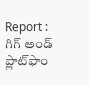Report : గిగ్ అండ్ ప్లాట్‌ఫాం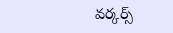వర్కర్స్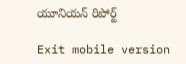యూనియన్ రిపోర్ట్

Exit mobile version